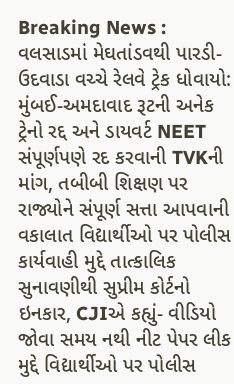Breaking News :
વલસાડમાં મેઘતાંડવથી પારડી-ઉદવાડા વચ્ચે રેલવે ટ્રેક ધોવાયો: મુંબઈ-અમદાવાદ રૂટની અનેક ટ્રેનો રદ્દ અને ડાયવર્ટ NEET સંપૂર્ણપણે રદ કરવાની TVKની માંગ, તબીબી શિક્ષણ પર રાજ્યોને સંપૂર્ણ સત્તા આપવાની વકાલાત વિદ્યાર્થીઓ પર પોલીસ કાર્યવાહી મુદ્દે તાત્કાલિક સુનાવણીથી સુપ્રીમ કોર્ટનો ઇનકાર, CJIએ કહ્યું- વીડિયો જોવા સમય નથી નીટ પેપર લીક મુદ્દે વિદ્યાર્થીઓ પર પોલીસ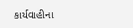કાર્યવાહીના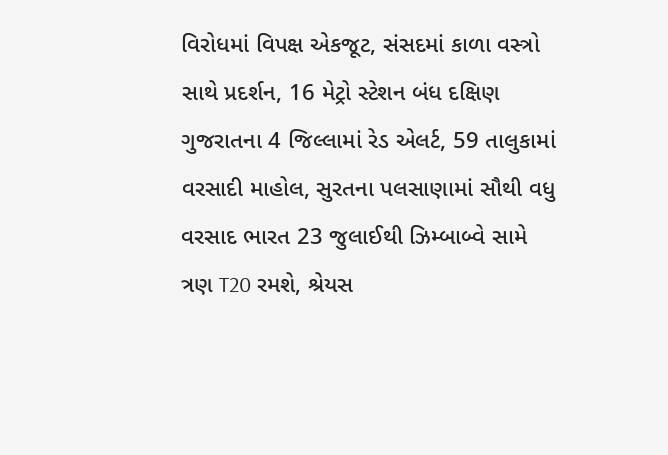વિરોધમાં વિપક્ષ એકજૂટ, સંસદમાં કાળા વસ્ત્રો સાથે પ્રદર્શન, 16 મેટ્રો સ્ટેશન બંધ દક્ષિણ ગુજરાતના 4 જિલ્લામાં રેડ એલર્ટ, 59 તાલુકામાં વરસાદી માહોલ, સુરતના પલસાણામાં સૌથી વધુ વરસાદ ભારત 23 જુલાઈથી ઝિમ્બાબ્વે સામે ત્રણ T20 રમશે, શ્રેયસ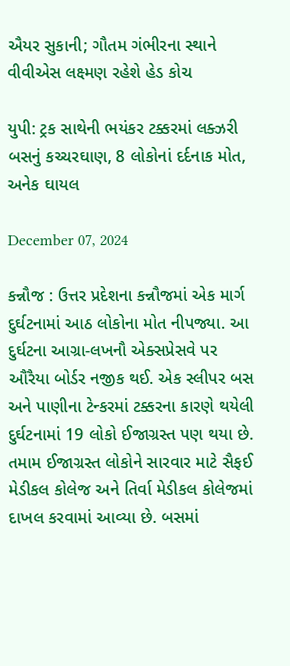ઐયર સુકાની; ગૌતમ ગંભીરના સ્થાને વીવીએસ લક્ષ્મણ રહેશે હેડ કોચ

યુપી: ટ્રક સાથેની ભયંકર ટક્કરમાં લક્ઝરી બસનું કચ્ચરઘાણ, 8 લોકોનાં દર્દનાક મોત, અનેક ઘાયલ

December 07, 2024

કન્નૌજ : ઉત્તર પ્રદેશના કન્નૌજમાં એક માર્ગ દુર્ઘટનામાં આઠ લોકોના મોત નીપજ્યા. આ દુર્ઘટના આગ્રા-લખનૌ એક્સપ્રેસવે પર ઔરૈયા બોર્ડર નજીક થઈ. એક સ્લીપર બસ અને પાણીના ટેન્કરમાં ટક્કરના કારણે થયેલી દુર્ઘટનામાં 19 લોકો ઈજાગ્રસ્ત પણ થયા છે. તમામ ઈજાગ્રસ્ત લોકોને સારવાર માટે સૈફઈ મેડીકલ કોલેજ અને તિર્વા મેડીકલ કોલેજમાં દાખલ કરવામાં આવ્યા છે. બસમાં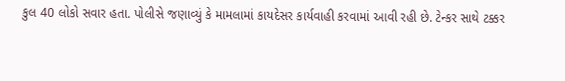કુલ 40 લોકો સવાર હતા. પોલીસે જણાવ્યું કે મામલામાં કાયદેસર કાર્યવાહી કરવામાં આવી રહી છે. ટેન્કર સાથે ટક્કર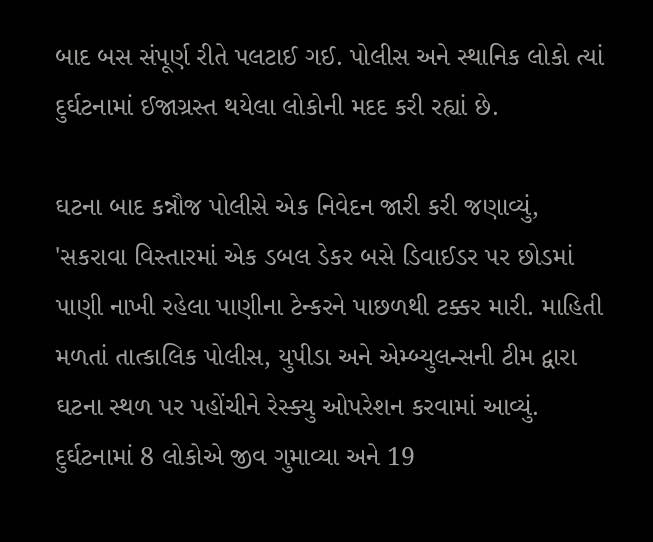બાદ બસ સંપૂર્ણ રીતે પલટાઈ ગઈ. પોલીસ અને સ્થાનિક લોકો ત્યાં દુર્ઘટનામાં ઈજાગ્રસ્ત થયેલા લોકોની મદદ કરી રહ્યાં છે.

ઘટના બાદ કન્નૌજ પોલીસે એક નિવેદન જારી કરી જણાવ્યું, 'સકરાવા વિસ્તારમાં એક ડબલ ડેકર બસે ડિવાઈડર પર છોડમાં પાણી નાખી રહેલા પાણીના ટેન્કરને પાછળથી ટક્કર મારી. માહિતી મળતાં તાત્કાલિક પોલીસ, યુપીડા અને એમ્બ્યુલન્સની ટીમ દ્વારા ઘટના સ્થળ પર પહોંચીને રેસ્ક્યુ ઓપરેશન કરવામાં આવ્યું. દુર્ઘટનામાં 8 લોકોએ જીવ ગુમાવ્યા અને 19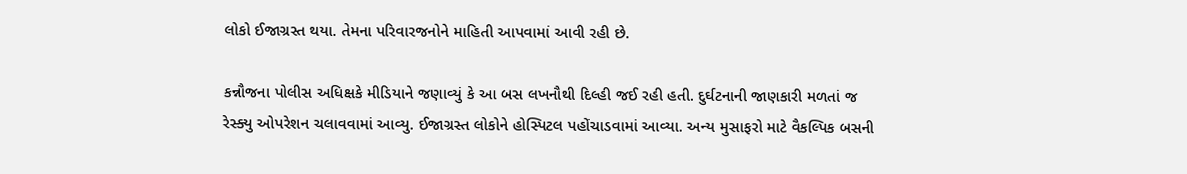લોકો ઈજાગ્રસ્ત થયા. તેમના પરિવારજનોને માહિતી આપવામાં આવી રહી છે.

કન્નૌજના પોલીસ અધિક્ષકે મીડિયાને જણાવ્યું કે આ બસ લખનૌથી દિલ્હી જઈ રહી હતી. દુર્ઘટનાની જાણકારી મળતાં જ રેસ્ક્યુ ઓપરેશન ચલાવવામાં આવ્યુ. ઈજાગ્રસ્ત લોકોને હોસ્પિટલ પહોંચાડવામાં આવ્યા. અન્ય મુસાફરો માટે વૈકલ્પિક બસની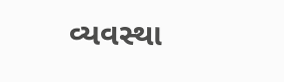વ્યવસ્થા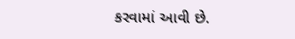કરવામાં આવી છે.